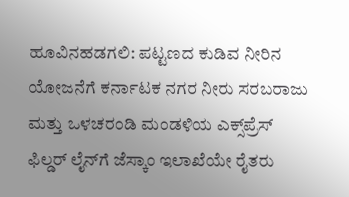ಹೂವಿನಹಡಗಲಿ: ಪಟ್ಟಣದ ಕುಡಿವ ನೀರಿನ ಯೋಜನೆಗೆ ಕರ್ನಾಟಕ ನಗರ ನೀರು ಸರಬರಾಜು ಮತ್ತು ಒಳಚರಂಡಿ ಮಂಡಳಿಯ ಎಕ್ಸ್‌ಪ್ರೆಸ್‌ ಫಿಲ್ಡರ್‌ ಲೈನ್‌ಗೆ ಜೆಸ್ಕಾಂ ಇಲಾಖೆಯೇ ರೈತರು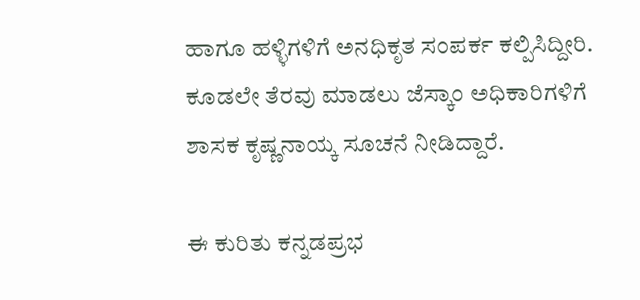ಹಾಗೂ ಹಳ್ಳಿಗಳಿಗೆ ಅನಧಿಕೃತ ಸಂಪರ್ಕ ಕಲ್ಪಿಸಿದ್ದೀರಿ. ಕೂಡಲೇ ತೆರವು ಮಾಡಲು ಜೆಸ್ಕಾಂ ಅಧಿಕಾರಿಗಳಿಗೆ ಶಾಸಕ ಕೃಷ್ಣನಾಯ್ಕ ಸೂಚನೆ ನೀಡಿದ್ದಾರೆ.

ಈ ಕುರಿತು ಕನ್ನಡಪ್ರಭ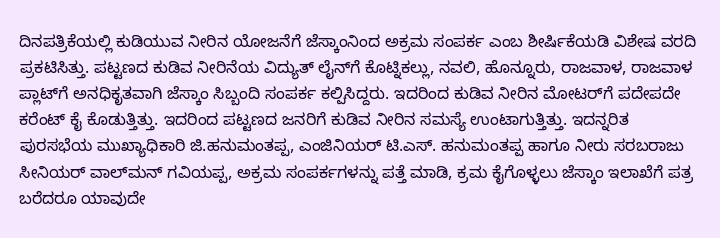ದಿನಪತ್ರಿಕೆಯಲ್ಲಿ ಕುಡಿಯುವ ನೀರಿನ ಯೋಜನೆಗೆ ಜೆಸ್ಕಾಂನಿಂದ ಅಕ್ರಮ ಸಂಪರ್ಕ ಎಂಬ ಶೀರ್ಷಿಕೆಯಡಿ ವಿಶೇಷ ವರದಿ ಪ್ರಕಟಿಸಿತ್ತು. ಪಟ್ಟಣದ ಕುಡಿವ ನೀರಿನೆಯ ವಿದ್ಯುತ್‌ ಲೈನ್‌ಗೆ ಕೊಟ್ನಿಕಲ್ಲು, ನವಲಿ, ಹೊನ್ನೂರು, ರಾಜವಾಳ, ರಾಜವಾಳ ಪ್ಲಾಟ್‌ಗೆ ಅನಧಿಕೃತವಾಗಿ ಜೆಸ್ಕಾಂ ಸಿಬ್ಬಂದಿ ಸಂಪರ್ಕ ಕಲ್ಪಿಸಿದ್ದರು. ಇದರಿಂದ ಕುಡಿವ ನೀರಿನ ಮೋಟರ್‌ಗೆ ಪದೇಪದೇ ಕರೆಂಟ್ ಕೈ ಕೊಡುತ್ತಿತ್ತು. ಇದರಿಂದ ಪಟ್ಟಣದ ಜನರಿಗೆ ಕುಡಿವ ನೀರಿನ ಸಮಸ್ಯೆ ಉಂಟಾಗುತ್ತಿತ್ತು. ಇದನ್ನರಿತ ಪುರಸಭೆಯ ಮುಖ್ಯಾಧಿಕಾರಿ ಜಿ.ಹನುಮಂತಪ್ಪ, ಎಂಜಿನಿಯರ್‌ ಟಿ.ಎಸ್‌. ಹನುಮಂತಪ್ಪ ಹಾಗೂ ನೀರು ಸರಬರಾಜು ಸೀನಿಯರ್‌ ವಾಲ್‌ಮನ್ ಗವಿಯಪ್ಪ, ಅಕ್ರಮ ಸಂಪರ್ಕಗಳನ್ನು ಪತ್ತೆ ಮಾಡಿ, ಕ್ರಮ ಕೈಗೊಳ್ಳಲು ಜೆಸ್ಕಾಂ ಇಲಾಖೆಗೆ ಪತ್ರ ಬರೆದರೂ ಯಾವುದೇ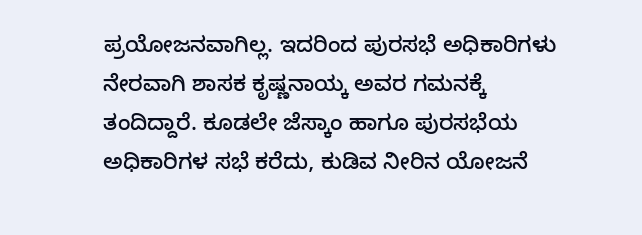ಪ್ರಯೋಜನವಾಗಿಲ್ಲ. ಇದರಿಂದ ಪುರಸಭೆ ಅಧಿಕಾರಿಗಳು ನೇರವಾಗಿ ಶಾಸಕ ಕೃಷ್ಣನಾಯ್ಕ ಅವರ ಗಮನಕ್ಕೆ ತಂದಿದ್ದಾರೆ. ಕೂಡಲೇ ಜೆಸ್ಕಾಂ ಹಾಗೂ ಪುರಸಭೆಯ ಅಧಿಕಾರಿಗಳ ಸಭೆ ಕರೆದು, ಕುಡಿವ ನೀರಿನ ಯೋಜನೆ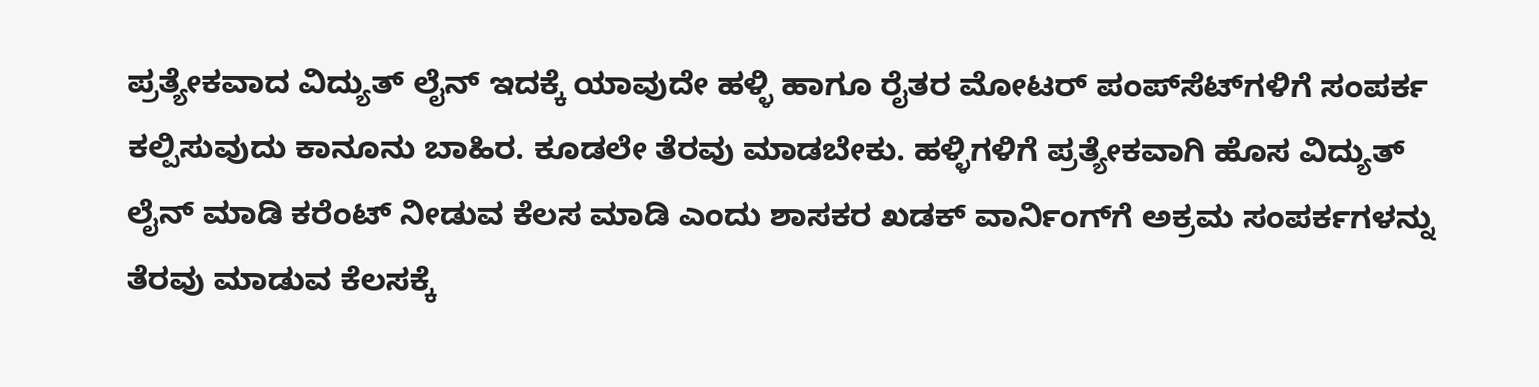ಪ್ರತ್ಯೇಕವಾದ ವಿದ್ಯುತ್‌ ಲೈನ್‌ ಇದಕ್ಕೆ ಯಾವುದೇ ಹಳ್ಳಿ ಹಾಗೂ ರೈತರ ಮೋಟರ್‌ ಪಂಪ್‌ಸೆಟ್‌ಗಳಿಗೆ ಸಂಪರ್ಕ ಕಲ್ಪಿಸುವುದು ಕಾನೂನು ಬಾಹಿರ. ಕೂಡಲೇ ತೆರವು ಮಾಡಬೇಕು. ಹಳ್ಳಿಗಳಿಗೆ ಪ್ರತ್ಯೇಕವಾಗಿ ಹೊಸ ವಿದ್ಯುತ್‌ ಲೈನ್‌ ಮಾಡಿ ಕರೆಂಟ್‌ ನೀಡುವ ಕೆಲಸ ಮಾಡಿ ಎಂದು ಶಾಸಕರ ಖಡಕ್‌ ವಾರ್ನಿಂಗ್‌ಗೆ ಅಕ್ರಮ ಸಂಪರ್ಕಗಳನ್ನು ತೆರವು ಮಾಡುವ ಕೆಲಸಕ್ಕೆ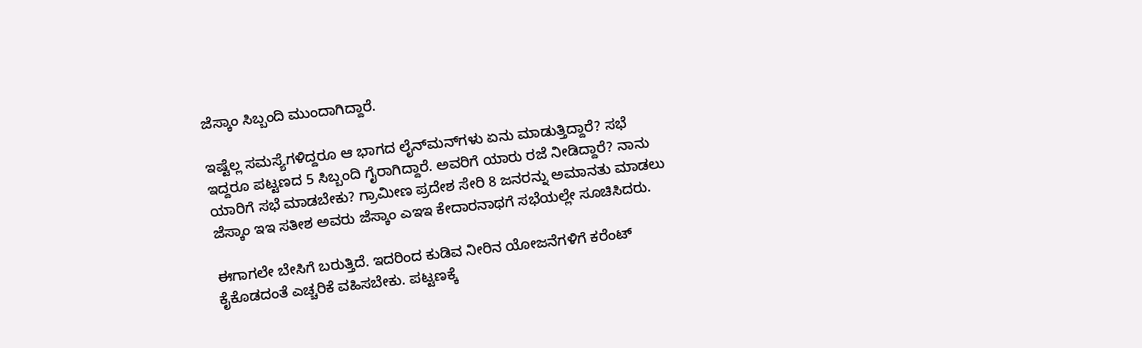ಜೆಸ್ಕಾಂ ಸಿಬ್ಬಂದಿ ಮುಂದಾಗಿದ್ದಾರೆ.

ಇಷ್ಟೆಲ್ಲ ಸಮಸ್ಯೆಗಳಿದ್ದರೂ ಆ ಭಾಗದ ಲೈನ್‌ಮನ್‌ಗಳು ಏನು ಮಾಡುತ್ತಿದ್ದಾರೆ? ಸಭೆ ಇದ್ದರೂ ಪಟ್ಟಣದ 5 ಸಿಬ್ಬಂದಿ ಗೈರಾಗಿದ್ದಾರೆ. ಅವರಿಗೆ ಯಾರು ರಜೆ ನೀಡಿದ್ದಾರೆ? ನಾನು ಯಾರಿಗೆ ಸಭೆ ಮಾಡಬೇಕು? ಗ್ರಾಮೀಣ ಪ್ರದೇಶ ಸೇರಿ 8 ಜನರನ್ನು ಅಮಾನತು ಮಾಡಲು ಜೆಸ್ಕಾಂ ಇಇ ಸತೀಶ ಅವರು ಜೆಸ್ಕಾಂ ಎಇಇ ಕೇದಾರನಾಥಗೆ ಸಭೆಯಲ್ಲೇ ಸೂಚಿಸಿದರು.

ಈಗಾಗಲೇ ಬೇಸಿಗೆ ಬರುತ್ತಿದೆ. ಇದರಿಂದ ಕುಡಿವ ನೀರಿನ ಯೋಜನೆಗಳಿಗೆ ಕರೆಂಟ್‌ ಕೈಕೊಡದಂತೆ ಎಚ್ಚರಿಕೆ ವಹಿಸಬೇಕು. ಪಟ್ಟಣಕ್ಕೆ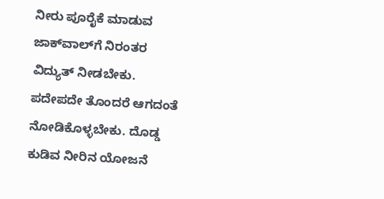ನೀರು ಪೂರೈಕೆ ಮಾಡುವ ಜಾಕ್‌ವಾಲ್‌ಗೆ ನಿರಂತರ ವಿದ್ಯುತ್‌ ನೀಡಬೇಕು. ಪದೇಪದೇ ತೊಂದರೆ ಆಗದಂತೆ ನೋಡಿಕೊಳ್ಳಬೇಕು. ದೊಡ್ಡ ಕುಡಿವ ನೀರಿನ ಯೋಜನೆ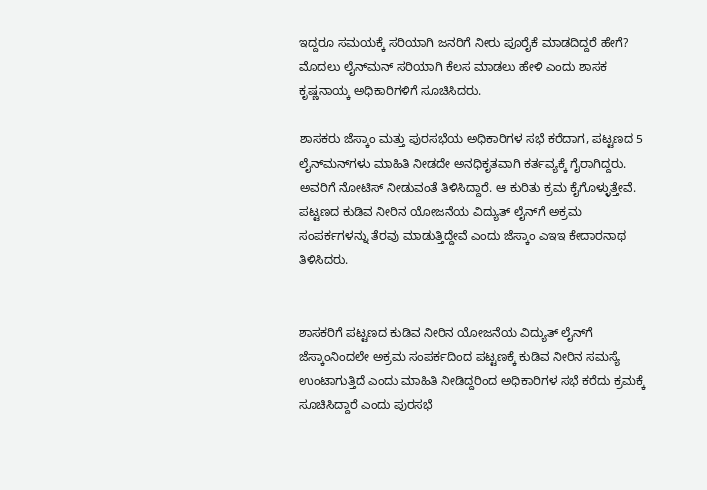ಇದ್ದರೂ ಸಮಯಕ್ಕೆ ಸರಿಯಾಗಿ ಜನರಿಗೆ ನೀರು ಪೂರೈಕೆ ಮಾಡದಿದ್ದರೆ ಹೇಗೆ? ಮೊದಲು ಲೈನ್‌ಮನ್‌ ಸರಿಯಾಗಿ ಕೆಲಸ ಮಾಡಲು ಹೇಳಿ ಎಂದು ಶಾಸಕ ಕೃಷ್ಣನಾಯ್ಕ ಅಧಿಕಾರಿಗಳಿಗೆ ಸೂಚಿಸಿದರು.

ಶಾಸಕರು ಜೆಸ್ಕಾಂ ಮತ್ತು ಪುರಸಭೆಯ ಅಧಿಕಾರಿಗಳ ಸಭೆ ಕರೆದಾಗ, ಪಟ್ಟಣದ 5 ಲೈನ್‌ಮನ್‌ಗಳು ಮಾಹಿತಿ ನೀಡದೇ ಅನಧಿಕೃತವಾಗಿ ಕರ್ತವ್ಯಕ್ಕೆ ಗೈರಾಗಿದ್ದರು. ಅವರಿಗೆ ನೋಟಿಸ್‌ ನೀಡುವಂತೆ ತಿಳಿಸಿದ್ದಾರೆ. ಆ ಕುರಿತು ಕ್ರಮ ಕೈಗೊಳ್ಳುತ್ತೇವೆ. ಪಟ್ಟಣದ ಕುಡಿವ ನೀರಿನ ಯೋಜನೆಯ ವಿದ್ಯುತ್‌ ಲೈನ್‌ಗೆ ಅಕ್ರಮ ಸಂಪರ್ಕಗಳನ್ನು ತೆರವು ಮಾಡುತ್ತಿದ್ದೇವೆ ಎಂದು ಜೆಸ್ಕಾಂ ಎಇಇ ಕೇದಾರನಾಥ ತಿಳಿಸಿದರು.


ಶಾಸಕರಿಗೆ ಪಟ್ಟಣದ ಕುಡಿವ ನೀರಿನ ಯೋಜನೆಯ ವಿದ್ಯುತ್‌ ಲೈನ್‌ಗೆ ಜೆಸ್ಕಾಂನಿಂದಲೇ ಅಕ್ರಮ ಸಂಪರ್ಕದಿಂದ ಪಟ್ಟಣಕ್ಕೆ ಕುಡಿವ ನೀರಿನ ಸಮಸ್ಯೆ ಉಂಟಾಗುತ್ತಿದೆ ಎಂದು ಮಾಹಿತಿ ನೀಡಿದ್ದರಿಂದ ಅಧಿಕಾರಿಗಳ ಸಭೆ ಕರೆದು ಕ್ರಮಕ್ಕೆ ಸೂಚಿಸಿದ್ದಾರೆ ಎಂದು ಪುರಸಭೆ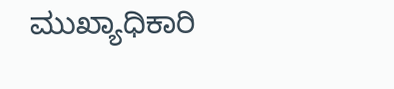ಮುಖ್ಯಾಧಿಕಾರಿ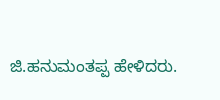ಜಿ.ಹನುಮಂತಪ್ಪ ಹೇಳಿದರು.